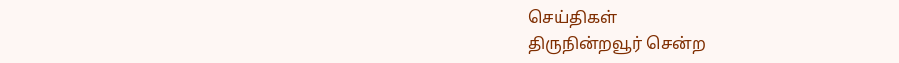செய்திகள்
திருநின்றவூர் சென்ற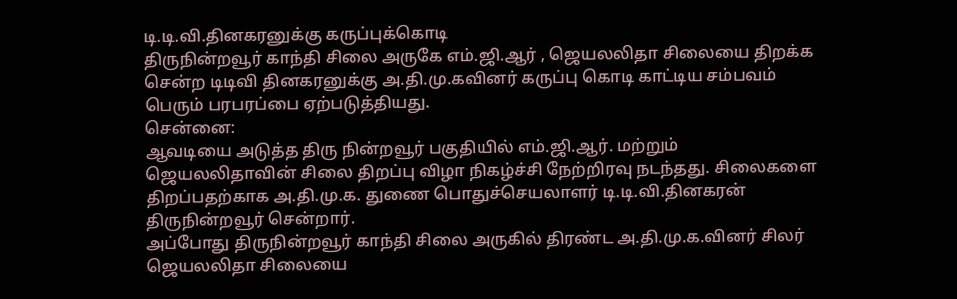டி.டி.வி.தினகரனுக்கு கருப்புக்கொடி
திருநின்றவூர் காந்தி சிலை அருகே எம்.ஜி.ஆர் , ஜெயலலிதா சிலையை திறக்க சென்ற டிடிவி தினகரனுக்கு அ.தி.மு.கவினர் கருப்பு கொடி காட்டிய சம்பவம் பெரும் பரபரப்பை ஏற்படுத்தியது.
சென்னை:
ஆவடியை அடுத்த திரு நின்றவூர் பகுதியில் எம்.ஜி.ஆர். மற்றும் ஜெயலலிதாவின் சிலை திறப்பு விழா நிகழ்ச்சி நேற்றிரவு நடந்தது. சிலைகளை திறப்பதற்காக அ.தி.மு.க. துணை பொதுச்செயலாளர் டி.டி.வி.தினகரன் திருநின்றவூர் சென்றார்.
அப்போது திருநின்றவூர் காந்தி சிலை அருகில் திரண்ட அ.தி.மு.க.வினர் சிலர் ஜெயலலிதா சிலையை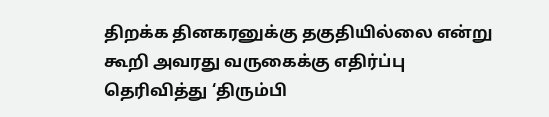திறக்க தினகரனுக்கு தகுதியில்லை என்று கூறி அவரது வருகைக்கு எதிர்ப்பு தெரிவித்து ‘திரும்பி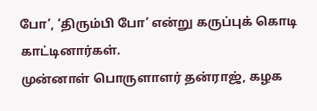போ’, ‘திரும்பி போ’ என்று கருப்புக் கொடி காட்டினார்கள்.
முன்னாள் பொருளாளர் தன்ராஜ், கழக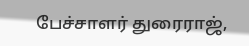பேச்சாளர் துரைராஜ்,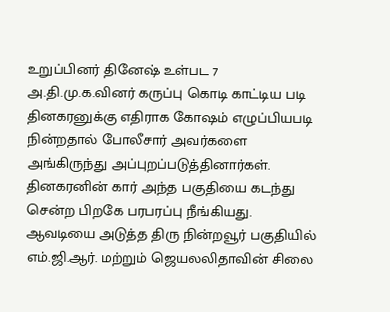உறுப்பினர் தினேஷ் உள்பட 7 அ.தி.மு.க.வினர் கருப்பு கொடி காட்டிய படி தினகரனுக்கு எதிராக கோஷம் எழுப்பியபடி நின்றதால் போலீசார் அவர்களை அங்கிருந்து அப்புறப்படுத்தினார்கள்.
தினகரனின் கார் அந்த பகுதியை கடந்து சென்ற பிறகே பரபரப்பு நீங்கியது.
ஆவடியை அடுத்த திரு நின்றவூர் பகுதியில் எம்.ஜி.ஆர். மற்றும் ஜெயலலிதாவின் சிலை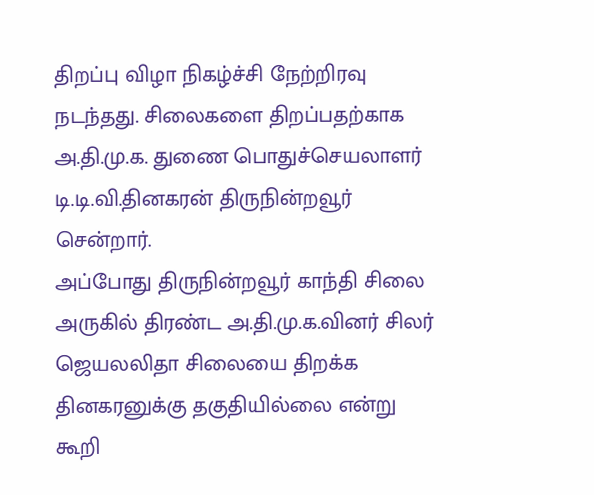திறப்பு விழா நிகழ்ச்சி நேற்றிரவு நடந்தது. சிலைகளை திறப்பதற்காக அ.தி.மு.க. துணை பொதுச்செயலாளர் டி.டி.வி.தினகரன் திருநின்றவூர் சென்றார்.
அப்போது திருநின்றவூர் காந்தி சிலை அருகில் திரண்ட அ.தி.மு.க.வினர் சிலர் ஜெயலலிதா சிலையை திறக்க தினகரனுக்கு தகுதியில்லை என்று கூறி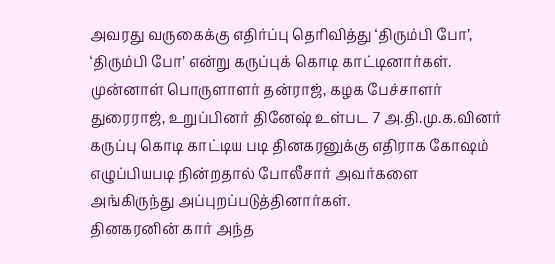அவரது வருகைக்கு எதிர்ப்பு தெரிவித்து ‘திரும்பி போ’, ‘திரும்பி போ’ என்று கருப்புக் கொடி காட்டினார்கள்.
முன்னாள் பொருளாளர் தன்ராஜ், கழக பேச்சாளர் துரைராஜ், உறுப்பினர் தினேஷ் உள்பட 7 அ.தி.மு.க.வினர் கருப்பு கொடி காட்டிய படி தினகரனுக்கு எதிராக கோஷம் எழுப்பியபடி நின்றதால் போலீசார் அவர்களை அங்கிருந்து அப்புறப்படுத்தினார்கள்.
தினகரனின் கார் அந்த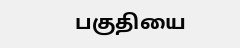பகுதியை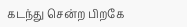கடந்து சென்ற பிறகே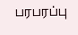பரபரப்பு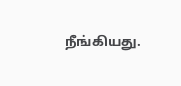நீங்கியது.